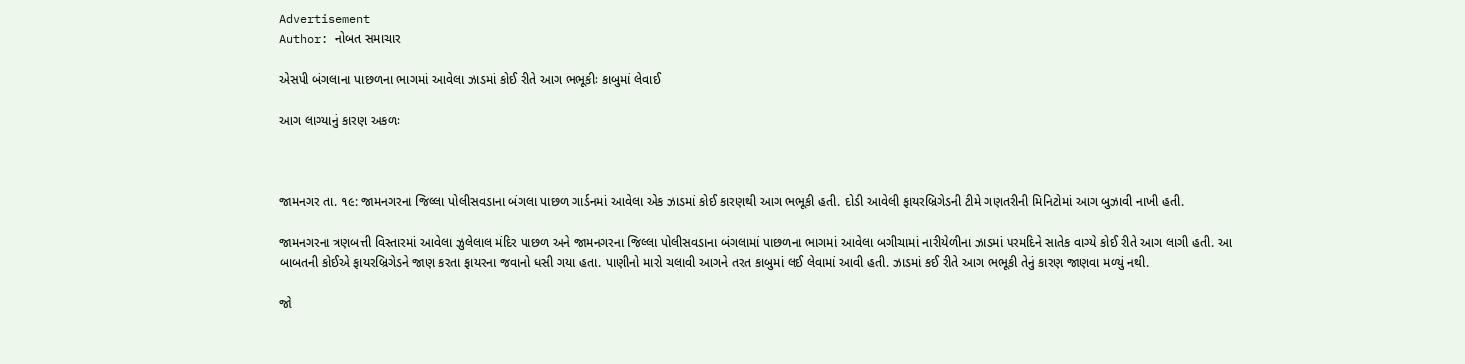Advertisement
Author: નોબત સમાચાર

એસપી બંગલાના પાછળના ભાગમાં આવેલા ઝાડમાં કોઈ રીતે આગ ભભૂકીઃ કાબુમાં લેવાઈ

આગ લાગ્યાનું કારણ અકળઃ



જામનગર તા. ૧૯: જામનગરના જિલ્લા પોલીસવડાના બંગલા પાછળ ગાર્ડનમાં આવેલા એક ઝાડમાં કોઈ કારણથી આગ ભભૂકી હતી. દોડી આવેલી ફાયરબ્રિગેડની ટીમે ગણતરીની મિનિટોમાં આગ બુઝાવી નાખી હતી.

જામનગરના ત્રણબત્તી વિસ્તારમાં આવેલા ઝુલેલાલ મંદિર પાછળ અને જામનગરના જિલ્લા પોલીસવડાના બંગલામાં પાછળના ભાગમાં આવેલા બગીચામાં નારીયેળીના ઝાડમાં ૫રમદિને સાતેક વાગ્યે કોઈ રીતે આગ લાગી હતી. આ બાબતની કોઈએ ફાયરબ્રિગેડને જાણ કરતા ફાયરના જવાનો ધસી ગયા હતા. પાણીનો મારો ચલાવી આગને તરત કાબુમાં લઈ લેવામાં આવી હતી. ઝાડમાં કઈ રીતે આગ ભભૂકી તેનું કારણ જાણવા મળ્યું નથી.

જો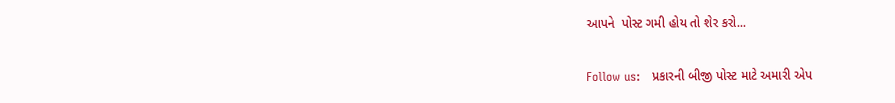આપને  પોસ્ટ ગમી હોય તો શેર કરો...

Follow us:   પ્રકારની બીજી પોસ્ટ માટે અમારી એપ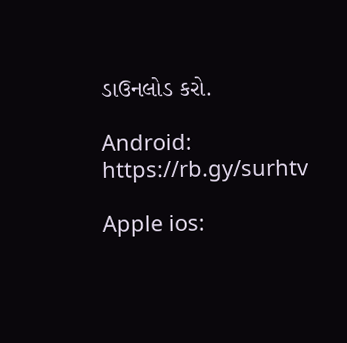ડાઉનલોડ કરો.

Android: https://rb.gy/surhtv

Apple ios: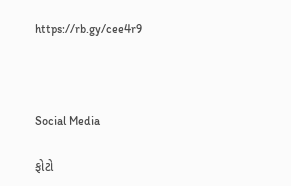https://rb.gy/cee4r9



Social Media

ફોટો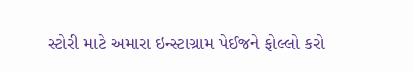સ્ટોરી માટે અમારા ઇન્સ્ટાગ્રામ પેઈજને ફોલ્લો કરો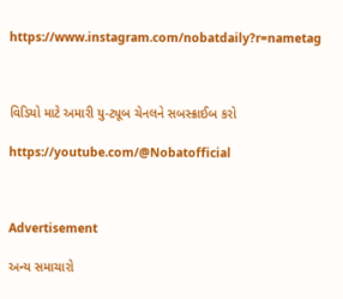https://www.instagram.com/nobatdaily?r=nametag



વિડિયો માટે અમારી યુ-ટ્યૂબ ચેનલને સબસ્ક્રાઈબ કરો

https://youtube.com/@Nobatofficial



Advertisement

અન્ય સમાચારો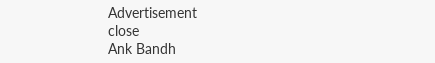Advertisement
close
Ank Bandh